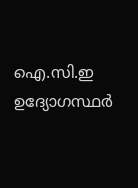ഐ.സി.ഇ ഉദ്യോഗസ്ഥർ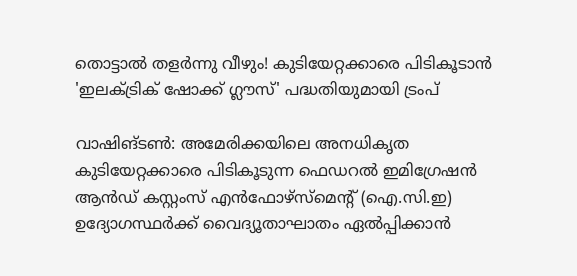തൊട്ടാൽ തളർന്നു വീഴും! കുടിയേറ്റക്കാരെ പിടികൂടാൻ 'ഇലക്ട്രിക് ഷോക്ക് ഗ്ലൗസ്' പദ്ധതിയുമായി ട്രംപ്

വാഷിങ്ടൺ: അമേരിക്കയിലെ അനധികൃത കുടിയേറ്റക്കാരെ പിടികൂടുന്ന ഫെഡറൽ ഇമിഗ്രേഷൻ ആൻഡ് കസ്റ്റംസ് എൻഫോഴ്‌സ്‌മെന്റ് (ഐ.സി.ഇ) ഉദ്യോഗസ്ഥർക്ക് വൈദ്യൂതാഘാതം ഏൽപ്പിക്കാൻ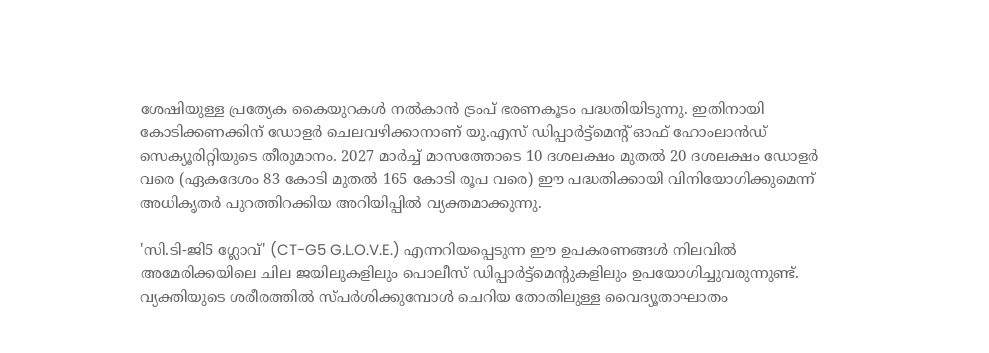ശേഷിയുള്ള പ്രത്യേക കൈയുറകൾ നൽകാൻ ട്രംപ് ഭരണകൂടം പദ്ധതിയിടുന്നു. ഇതിനായി കോടിക്കണക്കിന് ഡോളർ ചെലവഴിക്കാനാണ് യു.എസ് ഡിപ്പാർട്ട്‌മെന്റ് ഓഫ് ഹോംലാൻഡ് സെക്യൂരിറ്റിയുടെ തീരുമാനം. 2027 മാർച്ച് മാസത്തോടെ 10 ദശലക്ഷം മുതൽ 20 ദശലക്ഷം ഡോളർ വരെ (ഏകദേശം 83 കോടി മുതൽ 165 കോടി രൂപ വരെ) ഈ പദ്ധതിക്കായി വിനിയോഗിക്കുമെന്ന് അധികൃതർ പുറത്തിറക്കിയ അറിയിപ്പിൽ വ്യക്തമാക്കുന്നു.

'സി.ടി-ജി5 ഗ്ലോവ്' (CT-G5 G.L.O.V.E.) എന്നറിയപ്പെടുന്ന ഈ ഉപകരണങ്ങൾ നിലവിൽ അമേരിക്കയിലെ ചില ജയിലുകളിലും പൊലീസ് ഡിപ്പാർട്ട്‌മെന്റുകളിലും ഉപയോഗിച്ചുവരുന്നുണ്ട്. വ്യക്തിയുടെ ശരീരത്തിൽ സ്പർശിക്കുമ്പോൾ ചെറിയ തോതിലുള്ള വൈദ്യൂതാഘാതം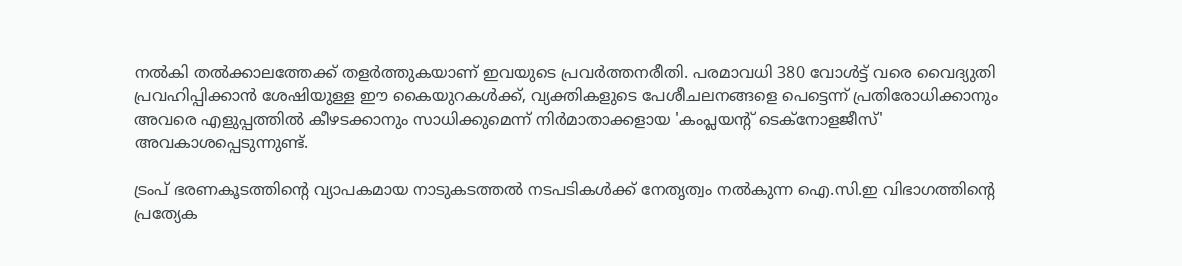നൽകി തൽക്കാലത്തേക്ക് തളർത്തുകയാണ് ഇവയുടെ പ്രവർത്തനരീതി. പരമാവധി 380 വോൾട്ട് വരെ വൈദ്യുതി പ്രവഹിപ്പിക്കാൻ ശേഷിയുള്ള ഈ കൈയുറകൾക്ക്, വ്യക്തികളുടെ പേശീചലനങ്ങളെ പെട്ടെന്ന് പ്രതിരോധിക്കാനും അവരെ എളുപ്പത്തിൽ കീഴടക്കാനും സാധിക്കുമെന്ന് നിർമാതാക്കളായ 'കംപ്ലയന്റ് ടെക്നോളജീസ്' അവകാശപ്പെടുന്നുണ്ട്.

ട്രംപ് ഭരണകൂടത്തിന്റെ വ്യാപകമായ നാടുകടത്തൽ നടപടികൾക്ക് നേതൃത്വം നൽകുന്ന ഐ.സി.ഇ വിഭാഗത്തിന്റെ പ്രത്യേക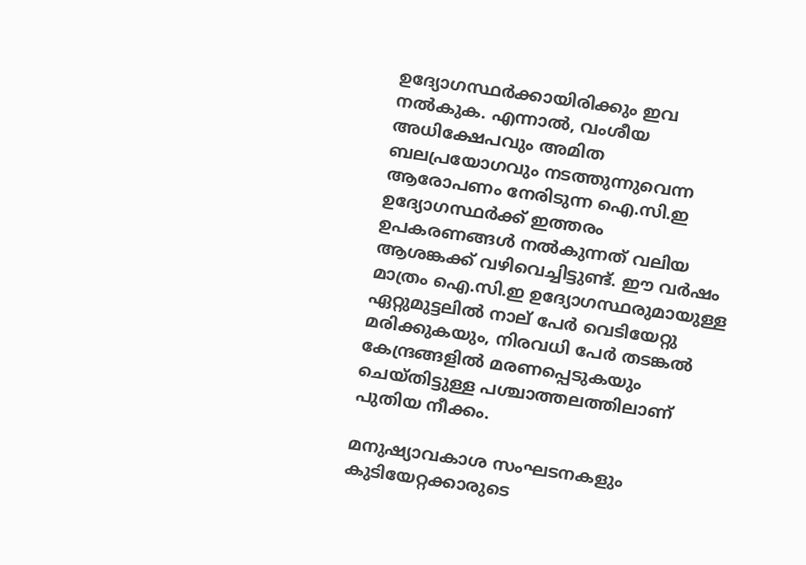ഉദ്യോഗസ്ഥർക്കായിരിക്കും ഇവ നൽകുക. എന്നാൽ, വംശീയ അധിക്ഷേപവും അമിത ബലപ്രയോഗവും നടത്തുന്നുവെന്ന ആരോപണം നേരിടുന്ന ഐ.സി.ഇ ഉദ്യോഗസ്ഥർക്ക് ഇത്തരം ഉപകരണങ്ങൾ നൽകുന്നത് വലിയ ആശങ്കക്ക് വഴിവെച്ചിട്ടുണ്ട്. ഈ വർഷം മാത്രം ഐ.സി.ഇ ഉദ്യോഗസ്ഥരുമായുള്ള ഏറ്റുമുട്ടലിൽ നാല് പേർ വെടിയേറ്റു മരിക്കുകയും, നിരവധി പേർ തടങ്കൽ കേന്ദ്രങ്ങളിൽ മരണപ്പെടുകയും ചെയ്തിട്ടുള്ള പശ്ചാത്തലത്തിലാണ് പുതിയ നീക്കം.

മനുഷ്യാവകാശ സംഘടനകളും കുടിയേറ്റക്കാരുടെ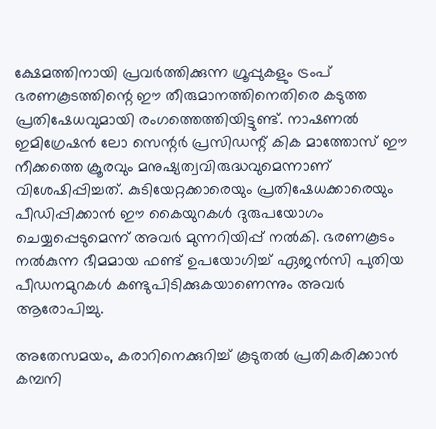ക്ഷേമത്തിനായി പ്രവർത്തിക്കുന്ന ഗ്രൂപ്പുകളും ട്രംപ് ഭരണകൂടത്തിന്റെ ഈ തീരുമാനത്തിനെതിരെ കടുത്ത പ്രതിഷേധവുമായി രംഗത്തെത്തിയിട്ടുണ്ട്. നാഷണൽ ഇമിഗ്രേഷൻ ലോ സെന്റർ പ്രസിഡന്റ് കിക മാത്തോസ് ഈ നീക്കത്തെ ക്രൂരവും മനുഷ്യത്വവിരുദ്ധവുമെന്നാണ് വിശേഷിപ്പിച്ചത്. കുടിയേറ്റക്കാരെയും പ്രതിഷേധക്കാരെയും പീഡിപ്പിക്കാൻ ഈ കൈയുറകൾ ദുരുപയോഗം ചെയ്യപ്പെടുമെന്ന് അവർ മുന്നറിയിപ്പ് നൽകി. ഭരണകൂടം നൽകുന്ന ഭീമമായ ഫണ്ട് ഉപയോഗിച്ച് ഏജൻസി പുതിയ പീഡനമുറകൾ കണ്ടുപിടിക്കുകയാണെന്നും അവർ ആരോപിച്ചു.

അതേസമയം, കരാറിനെക്കുറിച്ച് കൂടുതൽ പ്രതികരിക്കാൻ കമ്പനി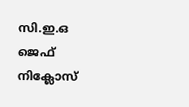സി.ഇ.ഒ ജെഫ് നിക്ലോസ്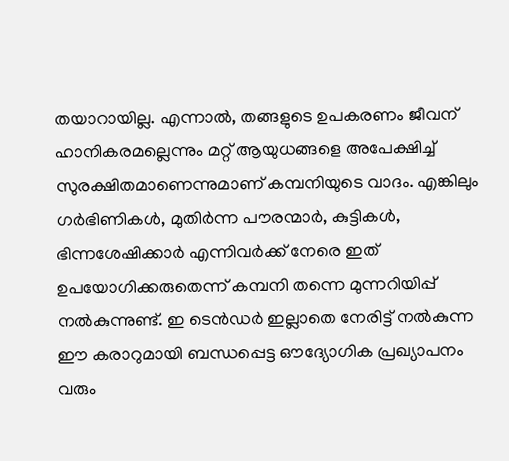തയാറായില്ല. എന്നാൽ, തങ്ങളുടെ ഉപകരണം ജീവന് ഹാനികരമല്ലെന്നും മറ്റ് ആയുധങ്ങളെ അപേക്ഷിച്ച് സുരക്ഷിതമാണെന്നുമാണ് കമ്പനിയുടെ വാദം. എങ്കിലും ഗർഭിണികൾ, മുതിർന്ന പൗരന്മാർ, കുട്ടികൾ, ഭിന്നശേഷിക്കാർ എന്നിവർക്ക് നേരെ ഇത് ഉപയോഗിക്കരുതെന്ന് കമ്പനി തന്നെ മുന്നറിയിപ്പ് നൽകുന്നുണ്ട്. ഇ ടെൻഡർ ഇല്ലാതെ നേരിട്ട് നൽകുന്ന ഈ കരാറുമായി ബന്ധപ്പെട്ട ഔദ്യോഗിക പ്രഖ്യാപനം വരും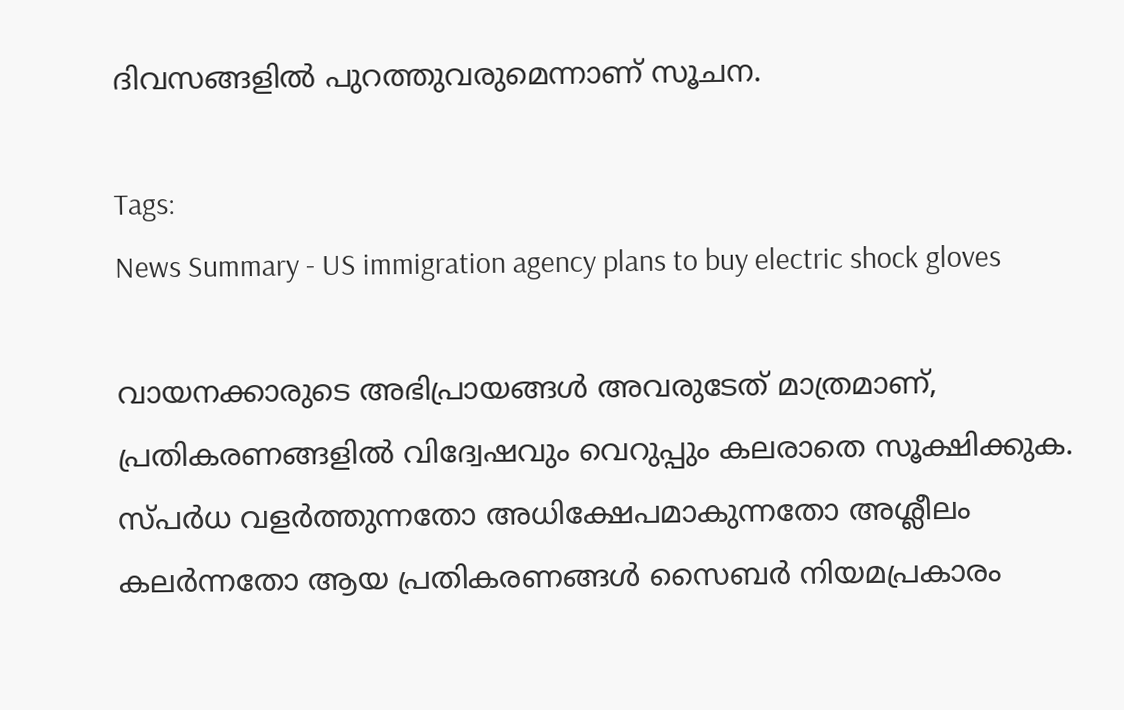ദിവസങ്ങളിൽ പുറത്തുവരുമെന്നാണ് സൂചന.

Tags:
News Summary - US immigration agency plans to buy electric shock gloves

വായനക്കാരുടെ അഭിപ്രായങ്ങള്‍ അവരുടേത് മാത്രമാണ്, പ്രതികരണങ്ങളിൽ വിദ്വേഷവും വെറുപ്പും കലരാതെ സൂക്ഷിക്കുക. സ്പർധ വളർത്തുന്നതോ അധിക്ഷേപമാകുന്നതോ അശ്ലീലം കലർന്നതോ ആയ പ്രതികരണങ്ങൾ സൈബർ നിയമപ്രകാരം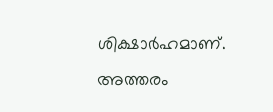ശിക്ഷാർഹമാണ്. അത്തരം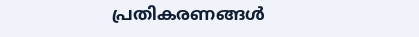പ്രതികരണങ്ങൾ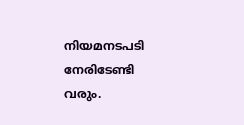നിയമനടപടി നേരിടേണ്ടി വരും.